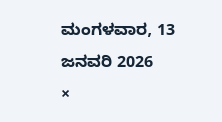ಮಂಗಳವಾರ, 13 ಜನವರಿ 2026
×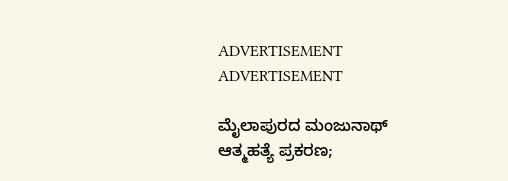ADVERTISEMENT
ADVERTISEMENT

ಮೈಲಾಪುರದ ಮಂಜುನಾಥ್ ಆತ್ಮಹತ್ಯೆ ಪ್ರಕರಣ;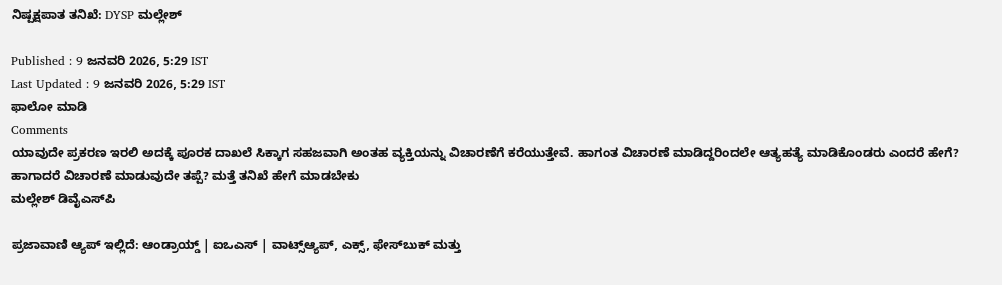ನಿಷ್ಪಕ್ಷಪಾತ ತನಿಖೆ: DYSP ಮಲ್ಲೇಶ್

Published : 9 ಜನವರಿ 2026, 5:29 IST
Last Updated : 9 ಜನವರಿ 2026, 5:29 IST
ಫಾಲೋ ಮಾಡಿ
Comments
ಯಾವುದೇ ಪ್ರಕರಣ ಇರಲಿ ಅದಕ್ಕೆ ಪೂರಕ ದಾಖಲೆ ಸಿಕ್ಕಾಗ ಸಹಜವಾಗಿ ಅಂತಹ ವ್ಯಕ್ತಿಯನ್ನು ವಿಚಾರಣೆಗೆ ಕರೆಯುತ್ತೇವೆ. ಹಾಗಂತ ವಿಚಾರಣೆ ಮಾಡಿದ್ದರಿಂದಲೇ ಆತ್ಯಹತ್ಯೆ ಮಾಡಿಕೊಂಡರು ಎಂದರೆ ಹೇಗೆ? ಹಾಗಾದರೆ ವಿಚಾರಣೆ ಮಾಡುವುದೇ ತಪ್ಪೆ? ಮತ್ತೆ ತನಿಖೆ ಹೇಗೆ ಮಾಡಬೇಕು
ಮಲ್ಲೇಶ್ ಡಿವೈಎಸ್‌ಪಿ

ಪ್ರಜಾವಾಣಿ ಆ್ಯಪ್ ಇಲ್ಲಿದೆ: ಆಂಡ್ರಾಯ್ಡ್ | ಐಒಎಸ್ | ವಾಟ್ಸ್ಆ್ಯಪ್, ಎಕ್ಸ್, ಫೇಸ್‌ಬುಕ್ ಮತ್ತು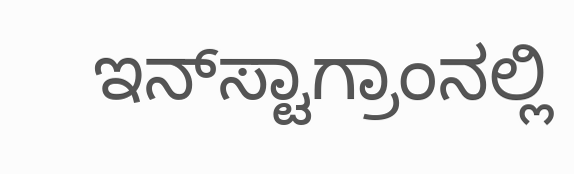ಇನ್‌ಸ್ಟಾಗ್ರಾಂನಲ್ಲಿ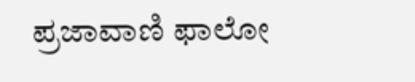ಪ್ರಜಾವಾಣಿ ಫಾಲೋ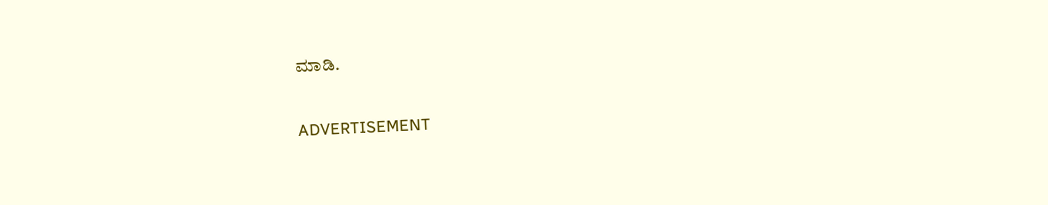ಮಾಡಿ.

ADVERTISEMENT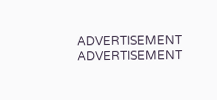ADVERTISEMENT
ADVERTISEMENT